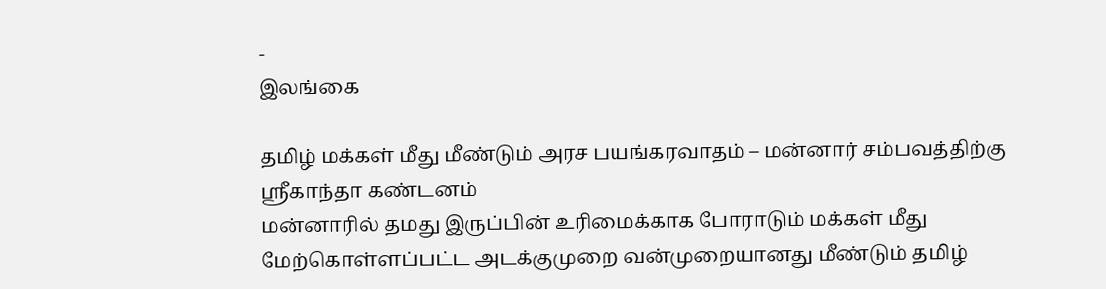-
இலங்கை

தமிழ் மக்கள் மீது மீண்டும் அரச பயங்கரவாதம் – மன்னார் சம்பவத்திற்கு ஸ்ரீகாந்தா கண்டனம்
மன்னாரில் தமது இருப்பின் உரிமைக்காக போராடும் மக்கள் மீது மேற்கொள்ளப்பட்ட அடக்குமுறை வன்முறையானது மீண்டும் தமிழ்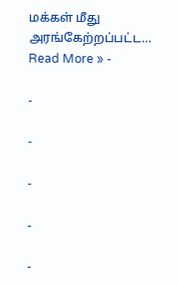மக்கள் மீது அரங்கேற்றப்பட்ட…
Read More » -

-

-

-

-

-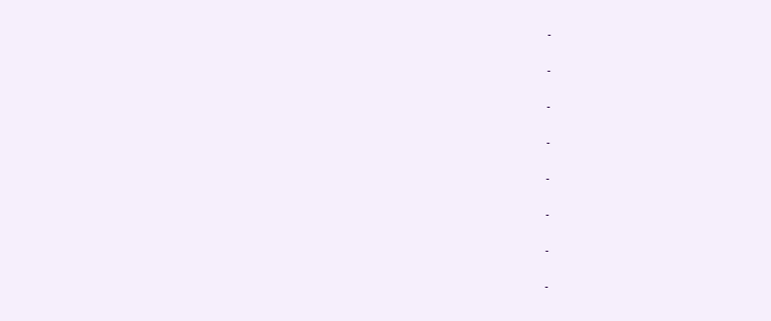-

-

-

-

-

-

-

-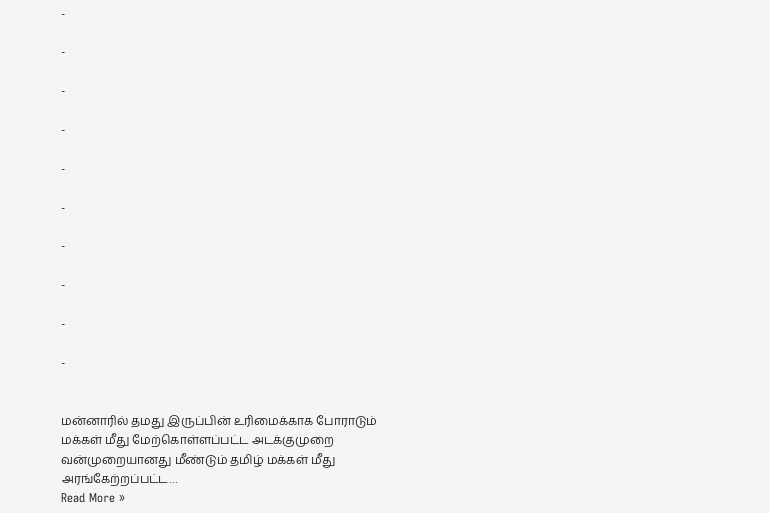-

-

-

-

-

-

-

-

-

-


மன்னாரில் தமது இருப்பின் உரிமைக்காக போராடும் மக்கள் மீது மேற்கொள்ளப்பட்ட அடக்குமுறை வன்முறையானது மீண்டும் தமிழ் மக்கள் மீது அரங்கேற்றப்பட்ட…
Read More »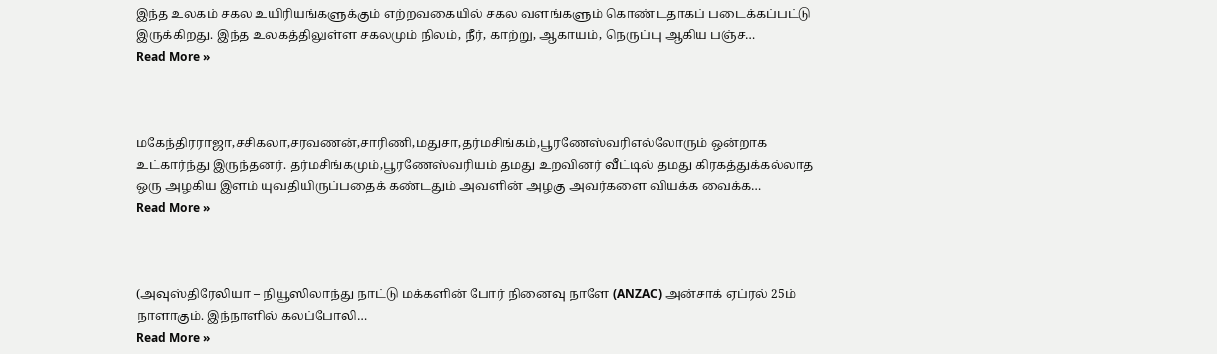இந்த உலகம் சகல உயிரியங்களுக்கும் எற்றவகையில் சகல வளங்களும் கொண்டதாகப் படைக்கப்பட்டு இருக்கிறது. இந்த உலகத்திலுள்ள சகலமும் நிலம், நீர், காற்று, ஆகாயம், நெருப்பு ஆகிய பஞ்ச…
Read More »



மகேந்திரராஜா,சசிகலா,சரவணன்,சாரிணி,மதுசா,தர்மசிங்கம்,பூரணேஸ்வரிஎல்லோரும் ஒன்றாக உட்கார்ந்து இருந்தனர். தர்மசிங்கமும்,பூரணேஸ்வரியம் தமது உறவினர் வீட்டில் தமது கிரகத்துக்கல்லாத ஒரு அழகிய இளம் யுவதியிருப்பதைக் கண்டதும் அவளின் அழகு அவர்களை வியக்க வைக்க…
Read More »



(அவுஸ்திரேலியா – நியூஸிலாந்து நாட்டு மக்களின் போர் நினைவு நாளே (ANZAC) அன்சாக் ஏப்ரல் 25ம் நாளாகும். இந்நாளில் கலப்போலி…
Read More »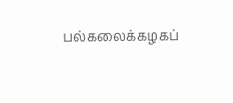பல்கலைக்கழகப்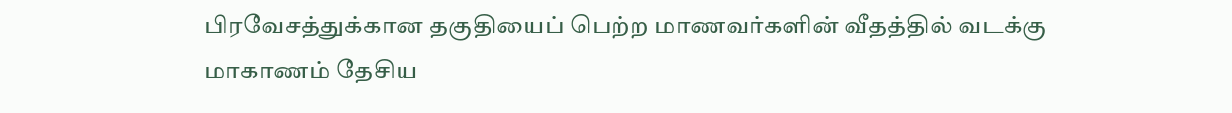பிரவேசத்துக்கான தகுதியைப் பெற்ற மாணவர்களின் வீதத்தில் வடக்கு மாகாணம் தேசிய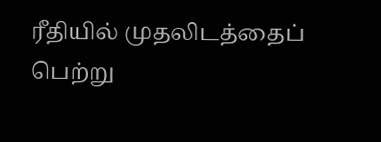ரீதியில் முதலிடத்தைப் பெற்று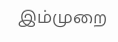இம்முறை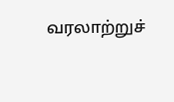வரலாற்றுச்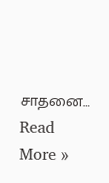சாதனை…
Read More »